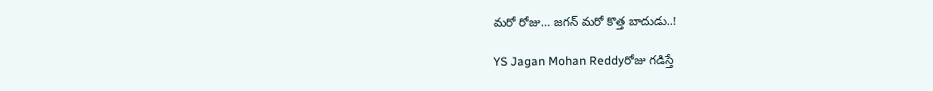మరో రోజు… జగన్ మరో కొత్త బాదుడు..!

YS Jagan Mohan Reddyరోజు గడిస్తే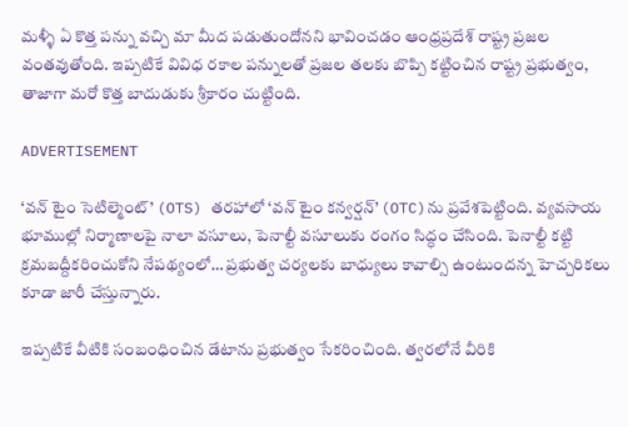మళ్ళీ ఏ కొత్త పన్ను వచ్చి మా మీద పడుతుందోనని భావించడం ఆంధ్రప్రదేశ్ రాష్ట్ర ప్రజల వంతవుతోంది. ఇప్పటికే వివిధ రకాల పన్నులతో ప్రజల తలకు బొప్పి కట్టించిన రాష్ట్ర ప్రభుత్వం, తాజాగా మరో కొత్త బాదుడుకు శ్రీకారం చుట్టింది.

ADVERTISEMENT

‘వన్ టైం సెటిల్మెంట్’ (OTS) తరహాలో ‘వన్ టైం కన్వర్షన్’ (OTC)ను ప్రవేశపెట్టింది. వ్యవసాయ భూముల్లో నిర్మాణాలపై నాలా వసూలు, పెనాల్టీ వసూలుకు రంగం సిద్ధం చేసింది. పెనాల్టీ కట్టి క్రమబద్దీకరించుకోని నేపథ్యంలో… ప్రభుత్వ చర్యలకు బాధ్యులు కావాల్సి ఉంటుందన్న హెచ్చరికలు కూడా జారీ చేస్తున్నారు.

ఇప్పటికే వీటికి సంబంధించిన డేటాను ప్రభుత్వం సేకరించింది. త్వరలోనే వీరికి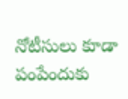నోటీసులు కూడా పంపేందుకు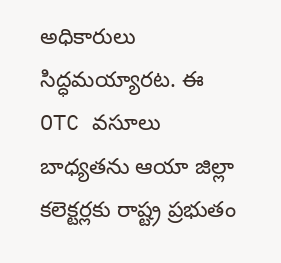అధికారులు సిద్ధమయ్యారట. ఈ OTC వసూలు బాధ్యతను ఆయా జిల్లా కలెక్టర్లకు రాష్ట్ర ప్రభుతం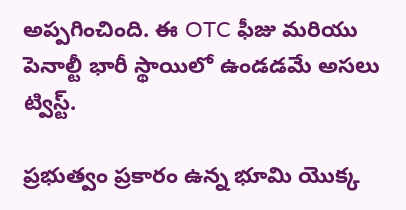అప్పగించింది. ఈ OTC ఫీజు మరియు పెనాల్టీ భారీ స్థాయిలో ఉండడమే అసలు ట్విస్ట్.

ప్రభుత్వం ప్రకారం ఉన్న భూమి యొక్క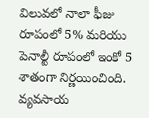విలువలో నాలా ఫీజు రూపంలో 5% మరియు పెనాల్టీ రూపంలో ఇంకో 5 శాతంగా నిర్ణయించింది. వ్యవసాయ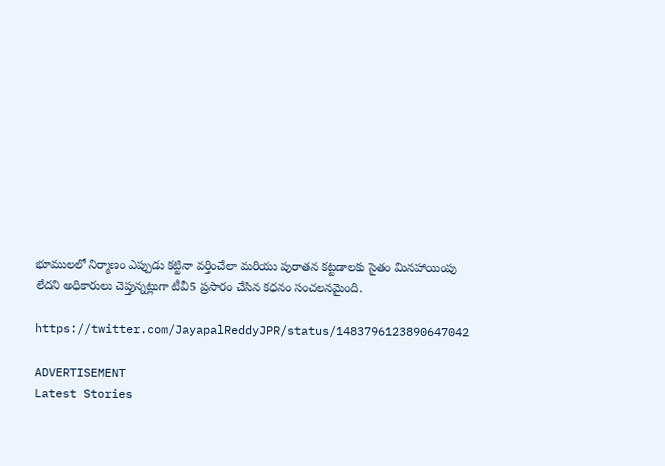భూములలో నిర్మాణం ఎప్పుడు కట్టినా వర్తించేలా మరియు పురాతన కట్టడాలకు సైతం మినహాయింపు లేదని అధికారులు చెప్తున్నట్లుగా టీవీ5 ప్రసారం చేసిన కధనం సంచలనమైంది.

https://twitter.com/JayapalReddyJPR/status/1483796123890647042

ADVERTISEMENT
Latest Stories